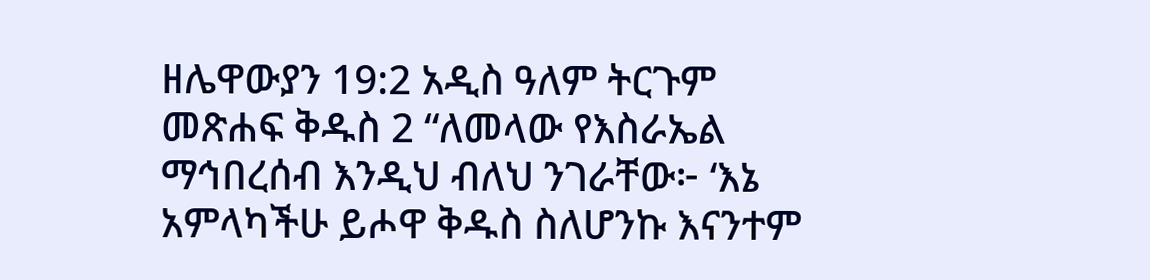ዘሌዋውያን 19:2 አዲስ ዓለም ትርጉም መጽሐፍ ቅዱስ 2 “ለመላው የእስራኤል ማኅበረሰብ እንዲህ ብለህ ንገራቸው፦ ‘እኔ አምላካችሁ ይሖዋ ቅዱስ ስለሆንኩ እናንተም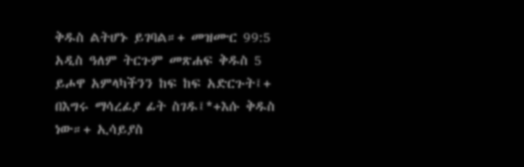ቅዱስ ልትሆኑ ይገባል።+ መዝሙር 99:5 አዲስ ዓለም ትርጉም መጽሐፍ ቅዱስ 5 ይሖዋ አምላካችንን ከፍ ከፍ አድርጉት፤+ በእግሩ ማሳረፊያ ፊት ስገዱ፤*+እሱ ቅዱስ ነው።+ ኢሳይያስ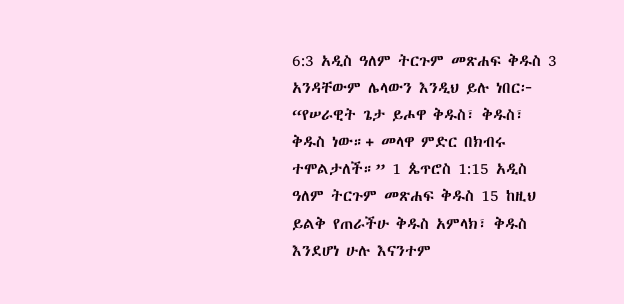6:3 አዲስ ዓለም ትርጉም መጽሐፍ ቅዱስ 3 አንዳቸውም ሌላውን እንዲህ ይሉ ነበር፦ “የሠራዊት ጌታ ይሖዋ ቅዱስ፣ ቅዱስ፣ ቅዱስ ነው።+ መላዋ ምድር በክብሩ ተሞልታለች።” 1 ጴጥሮስ 1:15 አዲስ ዓለም ትርጉም መጽሐፍ ቅዱስ 15 ከዚህ ይልቅ የጠራችሁ ቅዱስ አምላክ፣ ቅዱስ እንደሆነ ሁሉ እናንተም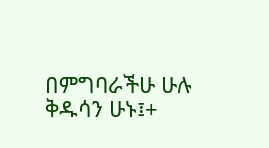በምግባራችሁ ሁሉ ቅዱሳን ሁኑ፤+